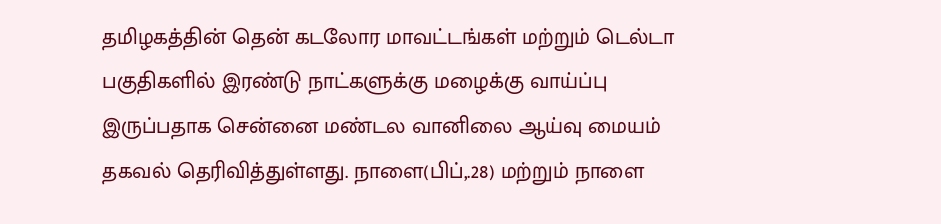தமிழகத்தின் தென் கடலோர மாவட்டங்கள் மற்றும் டெல்டா பகுதிகளில் இரண்டு நாட்களுக்கு மழைக்கு வாய்ப்பு இருப்பதாக சென்னை மண்டல வானிலை ஆய்வு மையம் தகவல் தெரிவித்துள்ளது. நாளை(பிப்,.28) மற்றும் நாளை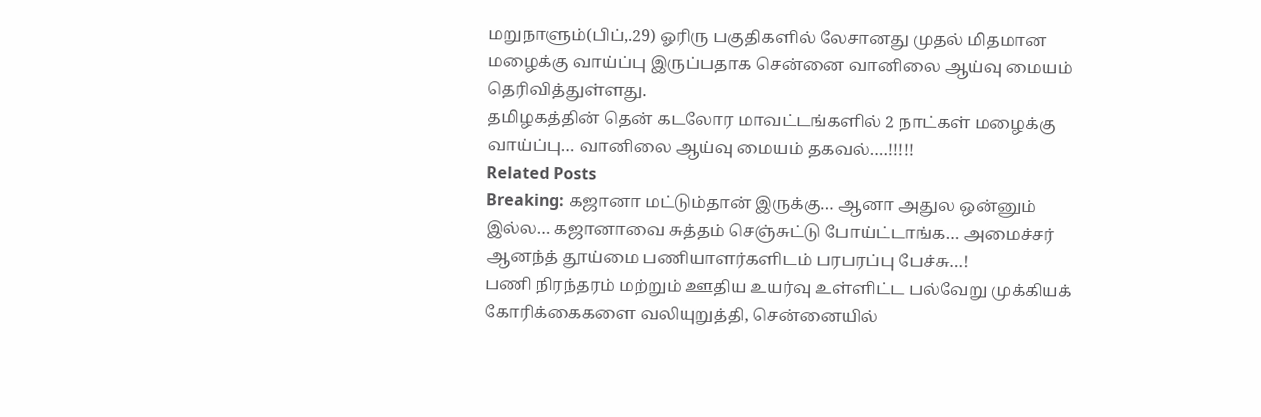மறுநாளும்(பிப்,.29) ஓரிரு பகுதிகளில் லேசானது முதல் மிதமான மழைக்கு வாய்ப்பு இருப்பதாக சென்னை வானிலை ஆய்வு மையம் தெரிவித்துள்ளது.
தமிழகத்தின் தென் கடலோர மாவட்டங்களில் 2 நாட்கள் மழைக்கு வாய்ப்பு… வானிலை ஆய்வு மையம் தகவல்….!!!!!
Related Posts
Breaking: கஜானா மட்டும்தான் இருக்கு… ஆனா அதுல ஒன்னும் இல்ல… கஜானாவை சுத்தம் செஞ்சுட்டு போய்ட்டாங்க… அமைச்சர் ஆனந்த் தூய்மை பணியாளர்களிடம் பரபரப்பு பேச்சு…!
பணி நிரந்தரம் மற்றும் ஊதிய உயர்வு உள்ளிட்ட பல்வேறு முக்கியக் கோரிக்கைகளை வலியுறுத்தி, சென்னையில்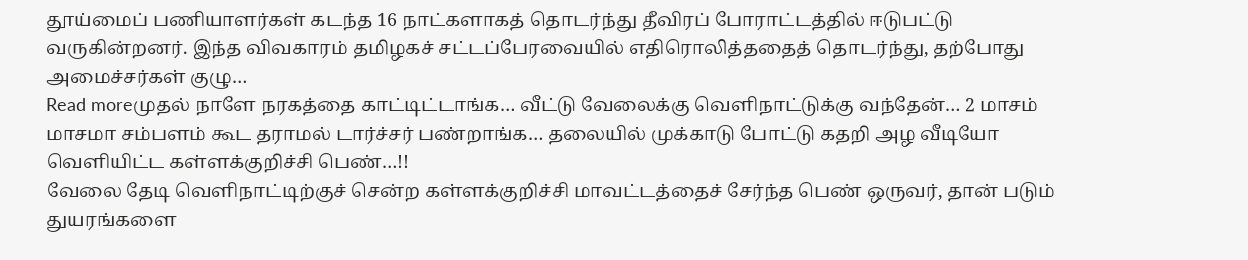தூய்மைப் பணியாளர்கள் கடந்த 16 நாட்களாகத் தொடர்ந்து தீவிரப் போராட்டத்தில் ஈடுபட்டு வருகின்றனர். இந்த விவகாரம் தமிழகச் சட்டப்பேரவையில் எதிரொலித்ததைத் தொடர்ந்து, தற்போது அமைச்சர்கள் குழு…
Read moreமுதல் நாளே நரகத்தை காட்டிட்டாங்க… வீட்டு வேலைக்கு வெளிநாட்டுக்கு வந்தேன்… 2 மாசம் மாசமா சம்பளம் கூட தராமல் டார்ச்சர் பண்றாங்க… தலையில் முக்காடு போட்டு கதறி அழ வீடியோ வெளியிட்ட கள்ளக்குறிச்சி பெண்…!!
வேலை தேடி வெளிநாட்டிற்குச் சென்ற கள்ளக்குறிச்சி மாவட்டத்தைச் சேர்ந்த பெண் ஒருவர், தான் படும் துயரங்களை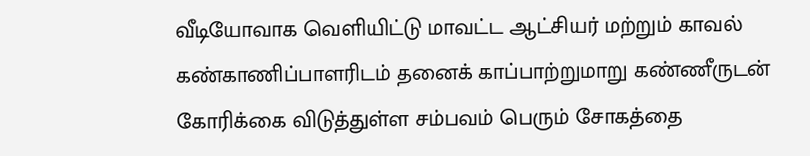வீடியோவாக வெளியிட்டு மாவட்ட ஆட்சியர் மற்றும் காவல் கண்காணிப்பாளரிடம் தனைக் காப்பாற்றுமாறு கண்ணீருடன் கோரிக்கை விடுத்துள்ள சம்பவம் பெரும் சோகத்தை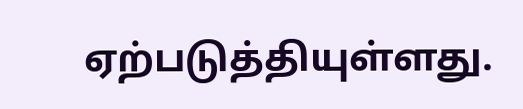ஏற்படுத்தியுள்ளது.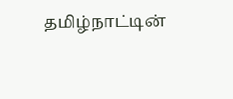தமிழ்நாட்டின்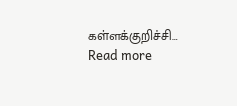கள்ளக்குறிச்சி…
Read more